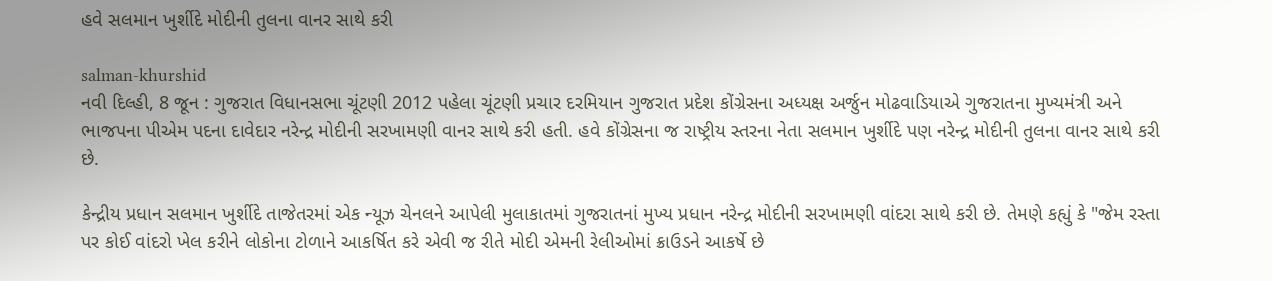હવે સલમાન ખુર્શીદે મોદીની તુલના વાનર સાથે કરી

salman-khurshid
નવી દિલ્હી, 8 જૂન : ગુજરાત વિધાનસભા ચૂંટણી 2012 પહેલા ચૂંટણી પ્રચાર દરમિયાન ગુજરાત પ્રદેશ કોંગ્રેસના અધ્યક્ષ અર્જુન મોઢવાડિયાએ ગુજરાતના મુખ્યમંત્રી અને ભાજપના પીએમ પદના દાવેદાર નરેન્દ્ર મોદીની સરખામણી વાનર સાથે કરી હતી. હવે કોંગ્રેસના જ રાષ્ટ્રીય સ્તરના નેતા સલમાન ખુર્શીદે પણ નરેન્દ્ર મોદીની તુલના વાનર સાથે કરી છે.

કેન્દ્રીય પ્રધાન સલમાન ખુર્શીદે તાજેતરમાં એક ન્યૂઝ ચેનલને આપેલી મુલાકાતમાં ગુજરાતનાં મુખ્ય પ્રધાન નરેન્દ્ર મોદીની સરખામણી વાંદરા સાથે કરી છે. તેમણે કહ્યું કે "જેમ રસ્તા પર કોઈ વાંદરો ખેલ કરીને લોકોના ટોળાને આકર્ષિત કરે એવી જ રીતે મોદી એમની રેલીઓમાં ક્રાઉડને આકર્ષે છે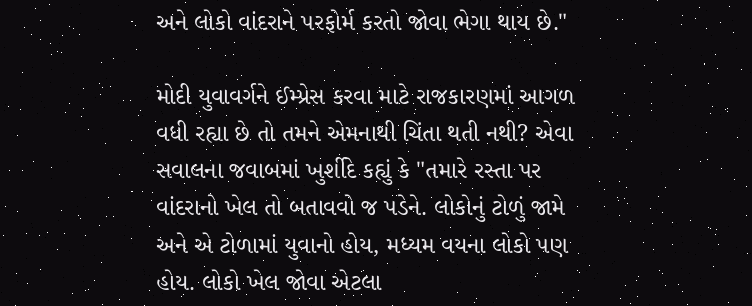અને લોકો વાંદરાને પરફોર્મ કરતો જોવા ભેગા થાય છે."

મોદી યુવાવર્ગને ઈમ્પ્રેસ કરવા માટે રાજકારણમાં આગળ વધી રહ્યા છે તો તમને એમનાથી ચિંતા થતી નથી? એવા સવાલના જવાબમાં ખુર્શીદે કહ્યું કે "તમારે રસ્તા પર વાંદરાનો ખેલ તો બતાવવો જ પડેને. લોકોનું ટોળું જામે અને એ ટોળામાં યુવાનો હોય, મધ્યમ વયના લોકો પણ હોય. લોકો ખેલ જોવા એટલા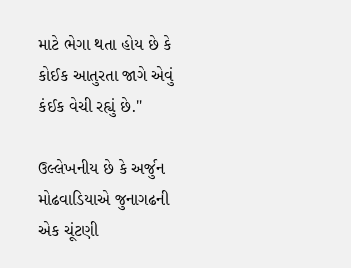માટે ભેગા થતા હોય છે કે કોઈક આતુરતા જાગે એવું કંઈક વેચી રહ્યું છે."

ઉલ્લેખનીય છે કે અર્જુન મોઢવાડિયાએ જુનાગઢની એક ચૂંટણી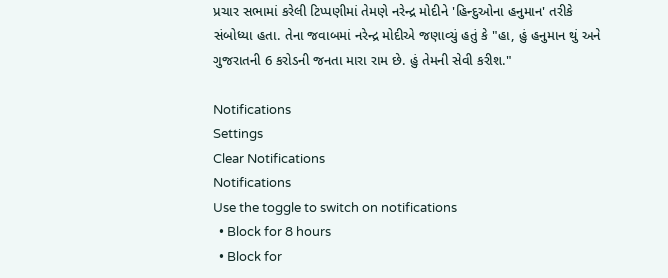પ્રચાર સભામાં કરેલી ટિપ્પણીમાં તેમણે નરેન્દ્ર મોદીને 'હિન્દુઓના હનુમાન' તરીકે સંબોધ્યા હતા. તેના જવાબમાં નરેન્દ્ર મોદીએ જણાવ્યું હતું કે "હા, હું હનુમાન થું અને ગુજરાતની 6 કરોડની જનતા મારા રામ છે. હું તેમની સેવી કરીશ."

Notifications
Settings
Clear Notifications
Notifications
Use the toggle to switch on notifications
  • Block for 8 hours
  • Block for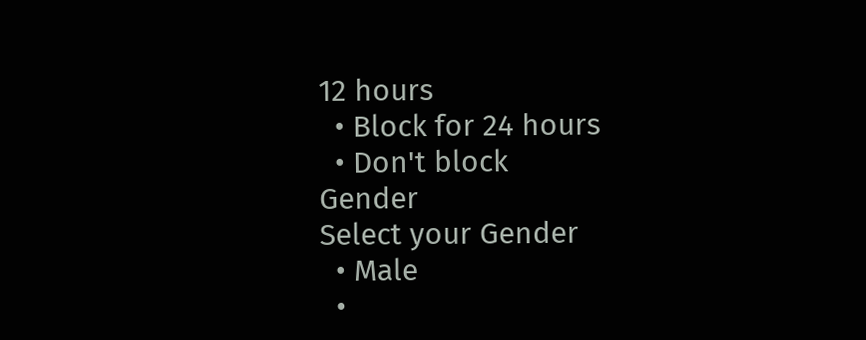12 hours
  • Block for 24 hours
  • Don't block
Gender
Select your Gender
  • Male
  •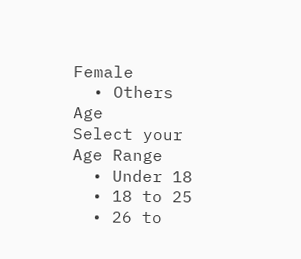Female
  • Others
Age
Select your Age Range
  • Under 18
  • 18 to 25
  • 26 to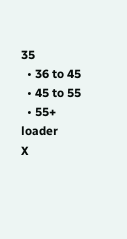35
  • 36 to 45
  • 45 to 55
  • 55+
loader
X